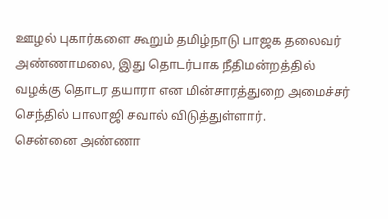ஊழல் புகார்களை கூறும் தமிழ்நாடு பாஜக தலைவர் அண்ணாமலை, இது தொடர்பாக நீதிமன்றத்தில் வழக்கு தொடர தயாரா என மின்சாரத்துறை அமைச்சர் செந்தில் பாலாஜி சவால் விடுத்துள்ளார்.
சென்னை அண்ணா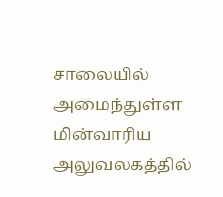சாலையில் அமைந்துள்ள மின்வாரிய அலுவலகத்தில்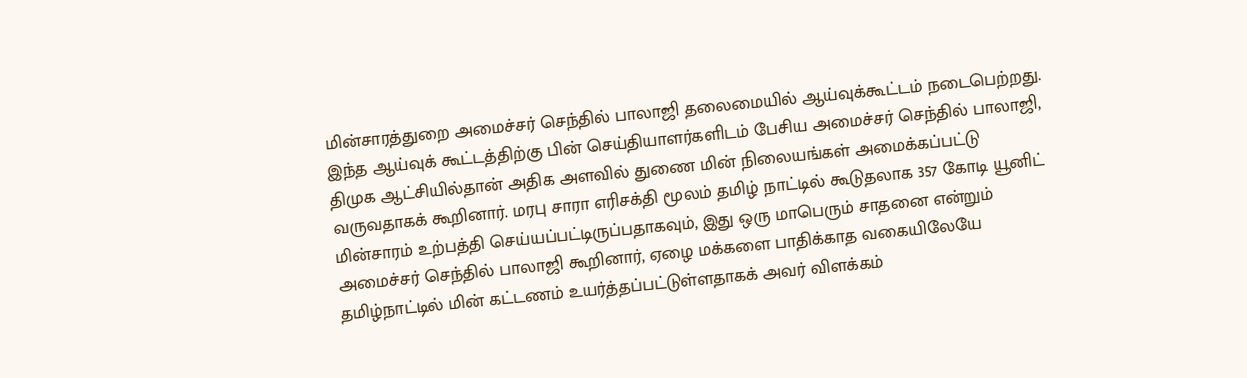மின்சாரத்துறை அமைச்சர் செந்தில் பாலாஜி தலைமையில் ஆய்வுக்கூட்டம் நடைபெற்றது. இந்த ஆய்வுக் கூட்டத்திற்கு பின் செய்தியாளர்களிடம் பேசிய அமைச்சர் செந்தில் பாலாஜி, திமுக ஆட்சியில்தான் அதிக அளவில் துணை மின் நிலையங்கள் அமைக்கப்பட்டு வருவதாகக் கூறினார். மரபு சாரா எரிசக்தி மூலம் தமிழ் நாட்டில் கூடுதலாக 357 கோடி யூனிட் மின்சாரம் உற்பத்தி செய்யப்பட்டிருப்பதாகவும், இது ஒரு மாபெரும் சாதனை என்றும் அமைச்சர் செந்தில் பாலாஜி கூறினார், ஏழை மக்களை பாதிக்காத வகையிலேயே தமிழ்நாட்டில் மின் கட்டணம் உயர்த்தப்பட்டுள்ளதாகக் அவர் விளக்கம்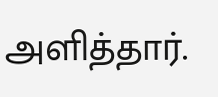அளித்தார்.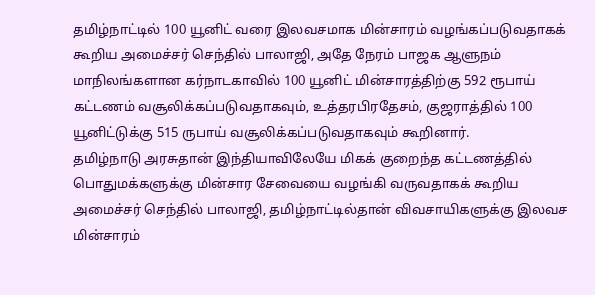தமிழ்நாட்டில் 100 யூனிட் வரை இலவசமாக மின்சாரம் வழங்கப்படுவதாகக் கூறிய அமைச்சர் செந்தில் பாலாஜி, அதே நேரம் பாஜக ஆளுநம் மாநிலங்களான கர்நாடகாவில் 100 யூனிட் மின்சாரத்திற்கு 592 ரூபாய் கட்டணம் வசூலிக்கப்படுவதாகவும், உத்தரபிரதேசம், குஜராத்தில் 100 யூனிட்டுக்கு 515 ருபாய் வசூலிக்கப்படுவதாகவும் கூறினார்.
தமிழ்நாடு அரசுதான் இந்தியாவிலேயே மிகக் குறைந்த கட்டணத்தில் பொதுமக்களுக்கு மின்சார சேவையை வழங்கி வருவதாகக் கூறிய அமைச்சர் செந்தில் பாலாஜி, தமிழ்நாட்டில்தான் விவசாயிகளுக்கு இலவச மின்சாரம்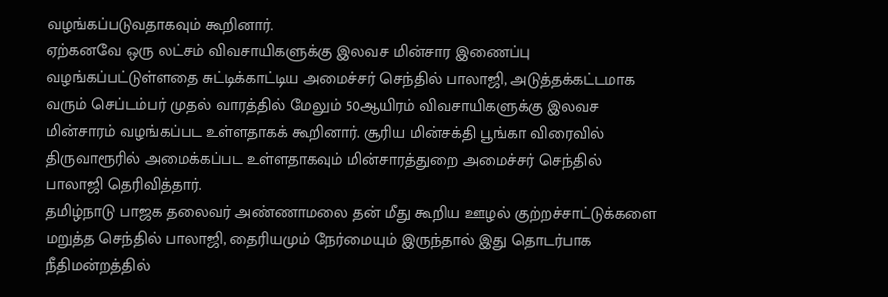வழங்கப்படுவதாகவும் கூறினார்.
ஏற்கனவே ஒரு லட்சம் விவசாயிகளுக்கு இலவச மின்சார இணைப்பு வழங்கப்பட்டுள்ளதை சுட்டிக்காட்டிய அமைச்சர் செந்தில் பாலாஜி, அடுத்தக்கட்டமாக வரும் செப்டம்பர் முதல் வாரத்தில் மேலும் 50ஆயிரம் விவசாயிகளுக்கு இலவச மின்சாரம் வழங்கப்பட உள்ளதாகக் கூறினார். சூரிய மின்சக்தி பூங்கா விரைவில் திருவாரூரில் அமைக்கப்பட உள்ளதாகவும் மின்சாரத்துறை அமைச்சர் செந்தில் பாலாஜி தெரிவித்தார்.
தமிழ்நாடு பாஜக தலைவர் அண்ணாமலை தன் மீது கூறிய ஊழல் குற்றச்சாட்டுக்களை மறுத்த செந்தில் பாலாஜி, தைரியமும் நேர்மையும் இருந்தால் இது தொடர்பாக நீதிமன்றத்தில்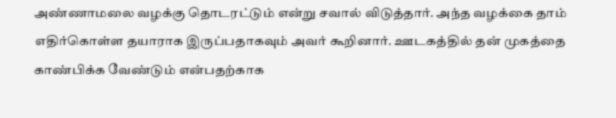அண்ணாமலை வழக்கு தொடரட்டும் என்று சவால் விடுத்தார். அந்த வழக்கை தாம் எதிர்கொள்ள தயாராக இருப்பதாகவும் அவர் கூறினார். ஊடகத்தில் தன் முகத்தை காண்பிக்க வேண்டும் என்பதற்காக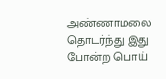அண்ணாமலை தொடர்ந்து இது போன்ற பொய்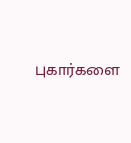புகார்களை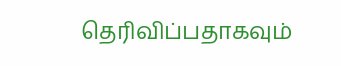தெரிவிப்பதாகவும்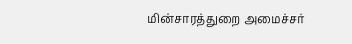மின்சாரத்துறை அமைச்சர்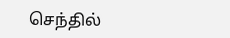செந்தில்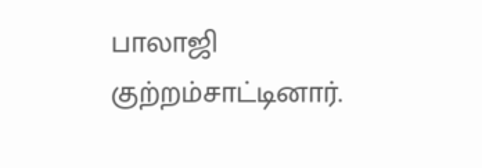பாலாஜி குற்றம்சாட்டினார்.